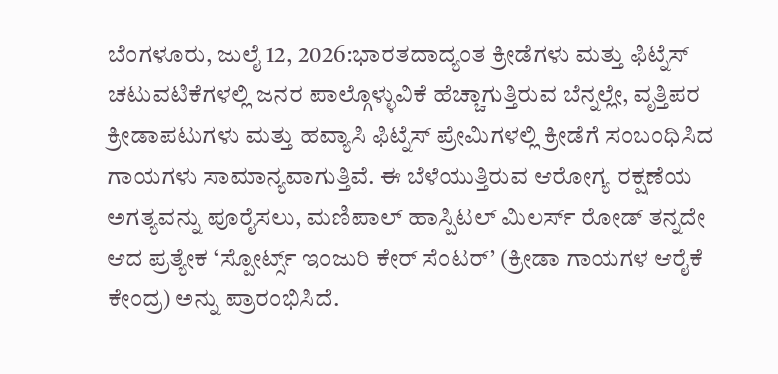ಬೆಂಗಳೂರು, ಜುಲೈ 12, 2026:ಭಾರತದಾದ್ಯಂತ ಕ್ರೀಡೆಗಳು ಮತ್ತು ಫಿಟ್ನೆಸ್ ಚಟುವಟಿಕೆಗಳಲ್ಲಿ ಜನರ ಪಾಲ್ಗೊಳ್ಳುವಿಕೆ ಹೆಚ್ಚಾಗುತ್ತಿರುವ ಬೆನ್ನಲ್ಲೇ, ವೃತ್ತಿಪರ ಕ್ರೀಡಾಪಟುಗಳು ಮತ್ತು ಹವ್ಯಾಸಿ ಫಿಟ್ನೆಸ್ ಪ್ರೇಮಿಗಳಲ್ಲಿ ಕ್ರೀಡೆಗೆ ಸಂಬಂಧಿಸಿದ ಗಾಯಗಳು ಸಾಮಾನ್ಯವಾಗುತ್ತಿವೆ. ಈ ಬೆಳೆಯುತ್ತಿರುವ ಆರೋಗ್ಯ ರಕ್ಷಣೆಯ ಅಗತ್ಯವನ್ನು ಪೂರೈಸಲು, ಮಣಿಪಾಲ್ ಹಾಸ್ಪಿಟಲ್ ಮಿಲರ್ಸ್ ರೋಡ್ ತನ್ನದೇ ಆದ ಪ್ರತ್ಯೇಕ ‘ಸ್ಪೋರ್ಟ್ಸ್ ಇಂಜುರಿ ಕೇರ್ ಸೆಂಟರ್’ (ಕ್ರೀಡಾ ಗಾಯಗಳ ಆರೈಕೆ ಕೇಂದ್ರ) ಅನ್ನು ಪ್ರಾರಂಭಿಸಿದೆ.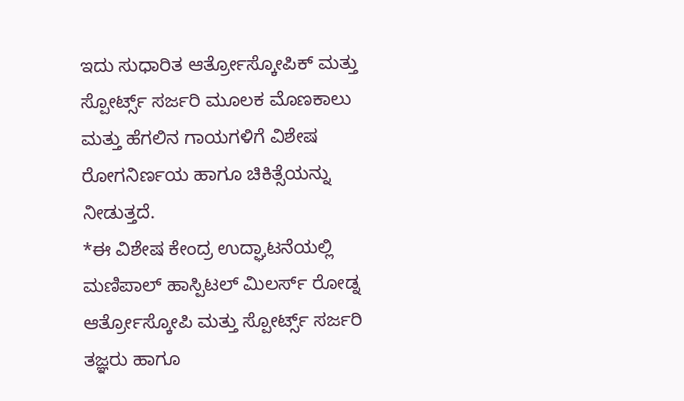ಇದು ಸುಧಾರಿತ ಆರ್ತ್ರೋಸ್ಕೋಪಿಕ್ ಮತ್ತು ಸ್ಪೋರ್ಟ್ಸ್ ಸರ್ಜರಿ ಮೂಲಕ ಮೊಣಕಾಲು ಮತ್ತು ಹೆಗಲಿನ ಗಾಯಗಳಿಗೆ ವಿಶೇಷ ರೋಗನಿರ್ಣಯ ಹಾಗೂ ಚಿಕಿತ್ಸೆಯನ್ನು ನೀಡುತ್ತದೆ.
*ಈ ವಿಶೇಷ ಕೇಂದ್ರ ಉದ್ಘಾಟನೆಯಲ್ಲಿ ಮಣಿಪಾಲ್ ಹಾಸ್ಪಿಟಲ್ ಮಿಲರ್ಸ್ ರೋಡ್ನ ಆರ್ತ್ರೋಸ್ಕೋಪಿ ಮತ್ತು ಸ್ಪೋರ್ಟ್ಸ್ ಸರ್ಜರಿ ತಜ್ಞರು ಹಾಗೂ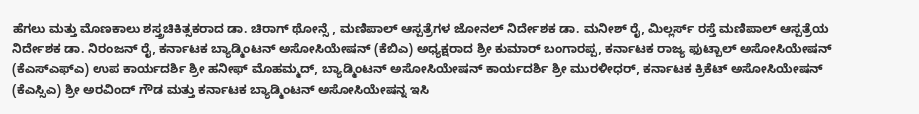ಹೆಗಲು ಮತ್ತು ಮೊಣಕಾಲು ಶಸ್ತ್ರಚಿಕಿತ್ಸಕರಾದ ಡಾ. ಚಿರಾಗ್ ಥೋನ್ಸೆ , ಮಣಿಪಾಲ್ ಆಸ್ಪತ್ರೆಗಳ ಜೋನಲ್ ನಿರ್ದೇಶಕ ಡಾ. ಮನೀಶ್ ರೈ, ಮಿಲ್ಲರ್ಸ್ ರಸ್ತೆ ಮಣಿಪಾಲ್ ಆಸ್ಪತ್ರೆಯ ನಿರ್ದೇಶಕ ಡಾ. ನಿರಂಜನ್ ರೈ, ಕರ್ನಾಟಕ ಬ್ಯಾಡ್ಮಿಂಟನ್ ಅಸೋಸಿಯೇಷನ್ (ಕೆಬಿಎ) ಅಧ್ಯಕ್ಷರಾದ ಶ್ರೀ ಕುಮಾರ್ ಬಂಗಾರಪ್ಪ, ಕರ್ನಾಟಕ ರಾಜ್ಯ ಫುಟ್ಬಾಲ್ ಅಸೋಸಿಯೇಷನ್ (ಕೆಎಸ್ಎಫ್ಎ) ಉಪ ಕಾರ್ಯದರ್ಶಿ ಶ್ರೀ ಹನೀಫ್ ಮೊಹಮ್ಮದ್, ಬ್ಯಾಡ್ಮಿಂಟನ್ ಅಸೋಸಿಯೇಷನ್ ಕಾರ್ಯದರ್ಶಿ ಶ್ರೀ ಮುರಳೀಧರ್, ಕರ್ನಾಟಕ ಕ್ರಿಕೆಟ್ ಅಸೋಸಿಯೇಷನ್ (ಕೆಎಸ್ಸಿಎ) ಶ್ರೀ ಅರವಿಂದ್ ಗೌಡ ಮತ್ತು ಕರ್ನಾಟಕ ಬ್ಯಾಡ್ಮಿಂಟನ್ ಅಸೋಸಿಯೇಷನ್ನ ಇಸಿ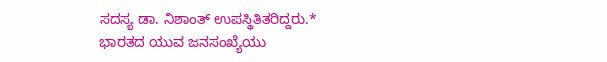ಸದಸ್ಯ ಡಾ. ನಿಶಾಂತ್ ಉಪಸ್ಥಿತಿತರಿದ್ದರು.*
ಭಾರತದ ಯುವ ಜನಸಂಖ್ಯೆಯು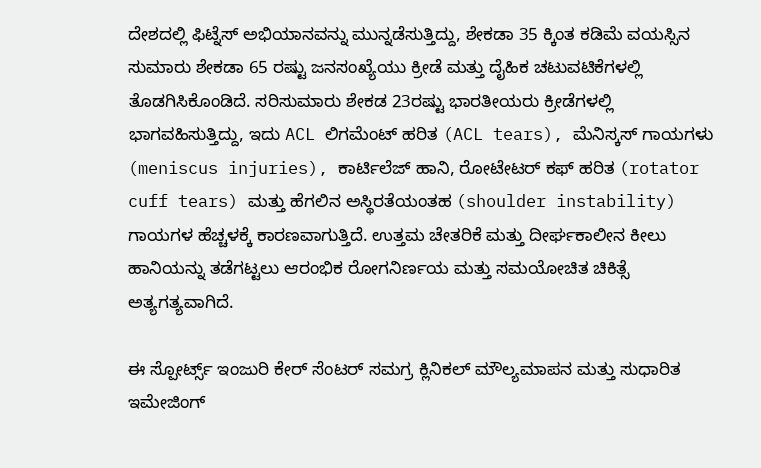ದೇಶದಲ್ಲಿ ಫಿಟ್ನೆಸ್ ಅಭಿಯಾನವನ್ನು ಮುನ್ನಡೆಸುತ್ತಿದ್ದು, ಶೇಕಡಾ 35 ಕ್ಕಿಂತ ಕಡಿಮೆ ವಯಸ್ಸಿನ ಸುಮಾರು ಶೇಕಡಾ 65 ರಷ್ಟು ಜನಸಂಖ್ಯೆಯು ಕ್ರೀಡೆ ಮತ್ತು ದೈಹಿಕ ಚಟುವಟಿಕೆಗಳಲ್ಲಿ ತೊಡಗಿಸಿಕೊಂಡಿದೆ. ಸರಿಸುಮಾರು ಶೇಕಡ 23ರಷ್ಟು ಭಾರತೀಯರು ಕ್ರೀಡೆಗಳಲ್ಲಿ ಭಾಗವಹಿಸುತ್ತಿದ್ದು, ಇದು ACL ಲಿಗಮೆಂಟ್ ಹರಿತ (ACL tears), ಮೆನಿಸ್ಕಸ್ ಗಾಯಗಳು (meniscus injuries), ಕಾರ್ಟಿಲೆಜ್ ಹಾನಿ, ರೋಟೇಟರ್ ಕಫ್ ಹರಿತ (rotator cuff tears) ಮತ್ತು ಹೆಗಲಿನ ಅಸ್ಥಿರತೆಯಂತಹ (shoulder instability) ಗಾಯಗಳ ಹೆಚ್ಚಳಕ್ಕೆ ಕಾರಣವಾಗುತ್ತಿದೆ. ಉತ್ತಮ ಚೇತರಿಕೆ ಮತ್ತು ದೀರ್ಘಕಾಲೀನ ಕೀಲು ಹಾನಿಯನ್ನು ತಡೆಗಟ್ಟಲು ಆರಂಭಿಕ ರೋಗನಿರ್ಣಯ ಮತ್ತು ಸಮಯೋಚಿತ ಚಿಕಿತ್ಸೆ ಅತ್ಯಗತ್ಯವಾಗಿದೆ.

ಈ ಸ್ಪೋರ್ಟ್ಸ್ ಇಂಜುರಿ ಕೇರ್ ಸೆಂಟರ್ ಸಮಗ್ರ ಕ್ಲಿನಿಕಲ್ ಮೌಲ್ಯಮಾಪನ ಮತ್ತು ಸುಧಾರಿತ ಇಮೇಜಿಂಗ್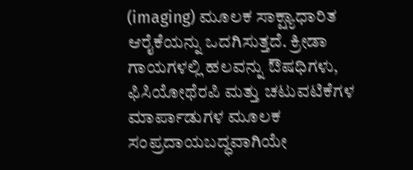(imaging) ಮೂಲಕ ಸಾಕ್ಷ್ಯಾಧಾರಿತ ಆರೈಕೆಯನ್ನು ಒದಗಿಸುತ್ತದೆ. ಕ್ರೀಡಾ ಗಾಯಗಳಲ್ಲಿ ಹಲವನ್ನು ಔಷಧಿಗಳು, ಫಿಸಿಯೋಥೆರಪಿ ಮತ್ತು ಚಟುವಟಿಕೆಗಳ ಮಾರ್ಪಾಡುಗಳ ಮೂಲಕ ಸಂಪ್ರದಾಯಬದ್ಧವಾಗಿಯೇ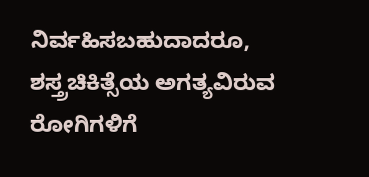ನಿರ್ವಹಿಸಬಹುದಾದರೂ, ಶಸ್ತ್ರಚಿಕಿತ್ಸೆಯ ಅಗತ್ಯವಿರುವ ರೋಗಿಗಳಿಗೆ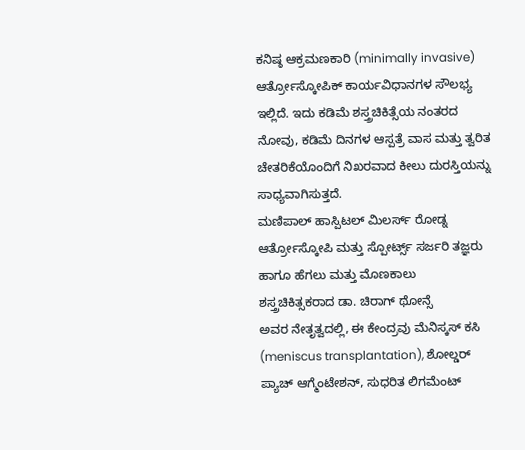ಕನಿಷ್ಠ ಆಕ್ರಮಣಕಾರಿ (minimally invasive) ಆರ್ತ್ರೋಸ್ಕೋಪಿಕ್ ಕಾರ್ಯವಿಧಾನಗಳ ಸೌಲಭ್ಯ ಇಲ್ಲಿದೆ. ಇದು ಕಡಿಮೆ ಶಸ್ತ್ರಚಿಕಿತ್ಸೆಯ ನಂತರದ ನೋವು, ಕಡಿಮೆ ದಿನಗಳ ಆಸ್ಪತ್ರೆ ವಾಸ ಮತ್ತು ತ್ವರಿತ ಚೇತರಿಕೆಯೊಂದಿಗೆ ನಿಖರವಾದ ಕೀಲು ದುರಸ್ತಿಯನ್ನು ಸಾಧ್ಯವಾಗಿಸುತ್ತದೆ.
ಮಣಿಪಾಲ್ ಹಾಸ್ಪಿಟಲ್ ಮಿಲರ್ಸ್ ರೋಡ್ನ ಆರ್ತ್ರೋಸ್ಕೋಪಿ ಮತ್ತು ಸ್ಪೋರ್ಟ್ಸ್ ಸರ್ಜರಿ ತಜ್ಞರು ಹಾಗೂ ಹೆಗಲು ಮತ್ತು ಮೊಣಕಾಲು ಶಸ್ತ್ರಚಿಕಿತ್ಸಕರಾದ ಡಾ. ಚಿರಾಗ್ ಥೋನ್ಸೆ
ಅವರ ನೇತೃತ್ವದಲ್ಲಿ, ಈ ಕೇಂದ್ರವು ಮೆನಿಸ್ಕಸ್ ಕಸಿ (meniscus transplantation), ಶೋಲ್ಡರ್ ಪ್ಯಾಚ್ ಆಗ್ಮೆಂಟೇಶನ್, ಸುಧರಿತ ಲಿಗಮೆಂಟ್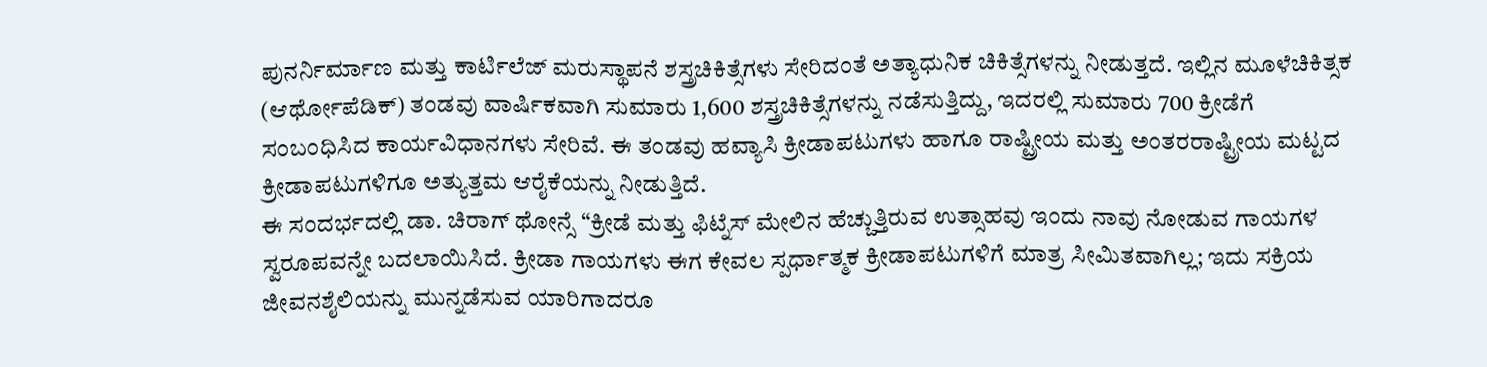ಪುನರ್ನಿರ್ಮಾಣ ಮತ್ತು ಕಾರ್ಟಿಲೆಜ್ ಮರುಸ್ಥಾಪನೆ ಶಸ್ತ್ರಚಿಕಿತ್ಸೆಗಳು ಸೇರಿದಂತೆ ಅತ್ಯಾಧುನಿಕ ಚಿಕಿತ್ಸೆಗಳನ್ನು ನೀಡುತ್ತದೆ. ಇಲ್ಲಿನ ಮೂಳೆಚಿಕಿತ್ಸಕ (ಆರ್ಥೋಪೆಡಿಕ್) ತಂಡವು ವಾರ್ಷಿಕವಾಗಿ ಸುಮಾರು 1,600 ಶಸ್ತ್ರಚಿಕಿತ್ಸೆಗಳನ್ನು ನಡೆಸುತ್ತಿದ್ದು, ಇದರಲ್ಲಿ ಸುಮಾರು 700 ಕ್ರೀಡೆಗೆ ಸಂಬಂಧಿಸಿದ ಕಾರ್ಯವಿಧಾನಗಳು ಸೇರಿವೆ. ಈ ತಂಡವು ಹವ್ಯಾಸಿ ಕ್ರೀಡಾಪಟುಗಳು ಹಾಗೂ ರಾಷ್ಟ್ರೀಯ ಮತ್ತು ಅಂತರರಾಷ್ಟ್ರೀಯ ಮಟ್ಟದ ಕ್ರೀಡಾಪಟುಗಳಿಗೂ ಅತ್ಯುತ್ತಮ ಆರೈಕೆಯನ್ನು ನೀಡುತ್ತಿದೆ.
ಈ ಸಂದರ್ಭದಲ್ಲಿ ಡಾ. ಚಿರಾಗ್ ಥೋನ್ಸೆ “ಕ್ರೀಡೆ ಮತ್ತು ಫಿಟ್ನೆಸ್ ಮೇಲಿನ ಹೆಚ್ಚುತ್ತಿರುವ ಉತ್ಸಾಹವು ಇಂದು ನಾವು ನೋಡುವ ಗಾಯಗಳ ಸ್ವರೂಪವನ್ನೇ ಬದಲಾಯಿಸಿದೆ. ಕ್ರೀಡಾ ಗಾಯಗಳು ಈಗ ಕೇವಲ ಸ್ಪರ್ಧಾತ್ಮಕ ಕ್ರೀಡಾಪಟುಗಳಿಗೆ ಮಾತ್ರ ಸೀಮಿತವಾಗಿಲ್ಲ; ಇದು ಸಕ್ರಿಯ ಜೀವನಶೈಲಿಯನ್ನು ಮುನ್ನಡೆಸುವ ಯಾರಿಗಾದರೂ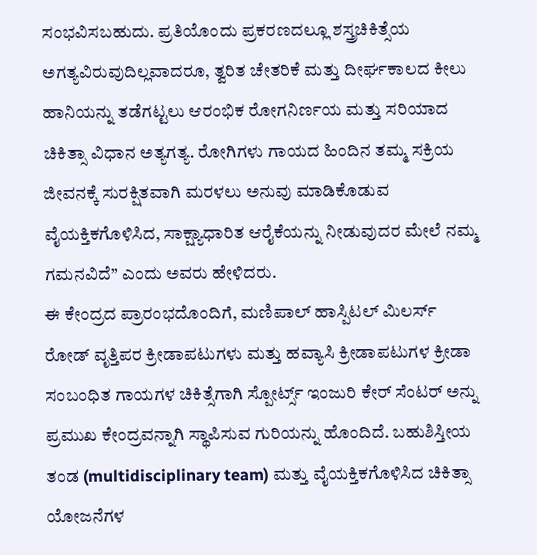ಸಂಭವಿಸಬಹುದು. ಪ್ರತಿಯೊಂದು ಪ್ರಕರಣದಲ್ಲೂ ಶಸ್ತ್ರಚಿಕಿತ್ಸೆಯ ಅಗತ್ಯವಿರುವುದಿಲ್ಲವಾದರೂ, ತ್ವರಿತ ಚೇತರಿಕೆ ಮತ್ತು ದೀರ್ಘಕಾಲದ ಕೀಲು ಹಾನಿಯನ್ನು ತಡೆಗಟ್ಟಲು ಆರಂಭಿಕ ರೋಗನಿರ್ಣಯ ಮತ್ತು ಸರಿಯಾದ ಚಿಕಿತ್ಸಾ ವಿಧಾನ ಅತ್ಯಗತ್ಯ. ರೋಗಿಗಳು ಗಾಯದ ಹಿಂದಿನ ತಮ್ಮ ಸಕ್ರಿಯ ಜೀವನಕ್ಕೆ ಸುರಕ್ಷಿತವಾಗಿ ಮರಳಲು ಅನುವು ಮಾಡಿಕೊಡುವ ವೈಯಕ್ತಿಕಗೊಳಿಸಿದ, ಸಾಕ್ಷ್ಯಾಧಾರಿತ ಆರೈಕೆಯನ್ನು ನೀಡುವುದರ ಮೇಲೆ ನಮ್ಮ ಗಮನವಿದೆ” ಎಂದು ಅವರು ಹೇಳಿದರು.
ಈ ಕೇಂದ್ರದ ಪ್ರಾರಂಭದೊಂದಿಗೆ, ಮಣಿಪಾಲ್ ಹಾಸ್ಪಿಟಲ್ ಮಿಲರ್ಸ್ ರೋಡ್ ವೃತ್ತಿಪರ ಕ್ರೀಡಾಪಟುಗಳು ಮತ್ತು ಹವ್ಯಾಸಿ ಕ್ರೀಡಾಪಟುಗಳ ಕ್ರೀಡಾ ಸಂಬಂಧಿತ ಗಾಯಗಳ ಚಿಕಿತ್ಸೆಗಾಗಿ ಸ್ಪೋರ್ಟ್ಸ್ ಇಂಜುರಿ ಕೇರ್ ಸೆಂಟರ್ ಅನ್ನು ಪ್ರಮುಖ ಕೇಂದ್ರವನ್ನಾಗಿ ಸ್ಥಾಪಿಸುವ ಗುರಿಯನ್ನು ಹೊಂದಿದೆ. ಬಹುಶಿಸ್ತೀಯ ತಂಡ (multidisciplinary team) ಮತ್ತು ವೈಯಕ್ತಿಕಗೊಳಿಸಿದ ಚಿಕಿತ್ಸಾ ಯೋಜನೆಗಳ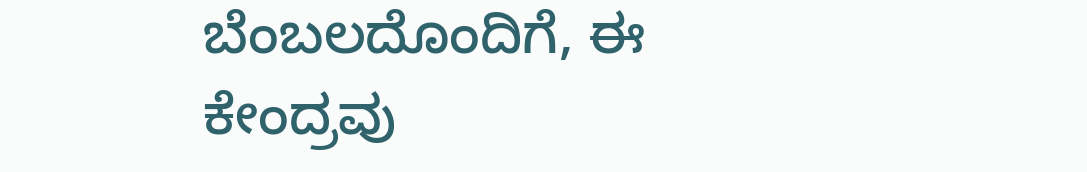ಬೆಂಬಲದೊಂದಿಗೆ, ಈ ಕೇಂದ್ರವು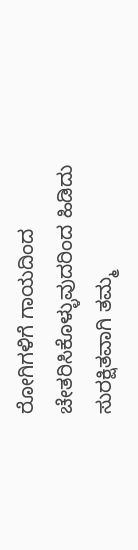ರೋಗಿಗಳಿಗೆ ಗಾಯದಿಂದ ಚೇತರಿಸಿಕೊಳ್ಳುವುದರಿಂದ ಹಿಡಿದು ಸುರಕ್ಷಿತವಾಗಿ ತಮ್ಮ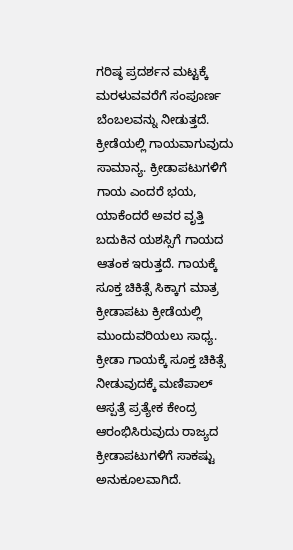ಗರಿಷ್ಠ ಪ್ರದರ್ಶನ ಮಟ್ಟಕ್ಕೆ ಮರಳುವವರೆಗೆ ಸಂಪೂರ್ಣ ಬೆಂಬಲವನ್ನು ನೀಡುತ್ತದೆ.
ಕ್ರೀಡೆಯಲ್ಲಿ ಗಾಯವಾಗುವುದು ಸಾಮಾನ್ಯ. ಕ್ರೀಡಾಪಟುಗಳಿಗೆ ಗಾಯ ಎಂದರೆ ಭಯ, ಯಾಕೆಂದರೆ ಅವರ ವೃತ್ತಿ ಬದುಕಿನ ಯಶಸ್ಸಿಗೆ ಗಾಯದ ಆತಂಕ ಇರುತ್ತದೆ. ಗಾಯಕ್ಕೆ ಸೂಕ್ತ ಚಿಕಿತ್ಸೆ ಸಿಕ್ಕಾಗ ಮಾತ್ರ ಕ್ರೀಡಾಪಟು ಕ್ರೀಡೆಯಲ್ಲಿ ಮುಂದುವರಿಯಲು ಸಾಧ್ಯ. ಕ್ರೀಡಾ ಗಾಯಕ್ಕೆ ಸೂಕ್ತ ಚಿಕಿತ್ಸೆ ನೀಡುವುದಕ್ಕೆ ಮಣಿಪಾಲ್ ಆಸ್ಪತ್ರೆ ಪ್ರತ್ಯೇಕ ಕೇಂದ್ರ ಆರಂಭಿಸಿರುವುದು ರಾಜ್ಯದ ಕ್ರೀಡಾಪಟುಗಳಿಗೆ ಸಾಕಷ್ಟು ಅನುಕೂಲವಾಗಿದೆ.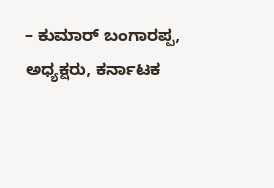– ಕುಮಾರ್ ಬಂಗಾರಪ್ಪ, ಅಧ್ಯಕ್ಷರು, ಕರ್ನಾಟಕ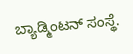ಬ್ಯಾಡ್ಮಿಂಟನ್ ಸಂಸ್ಥೆ.